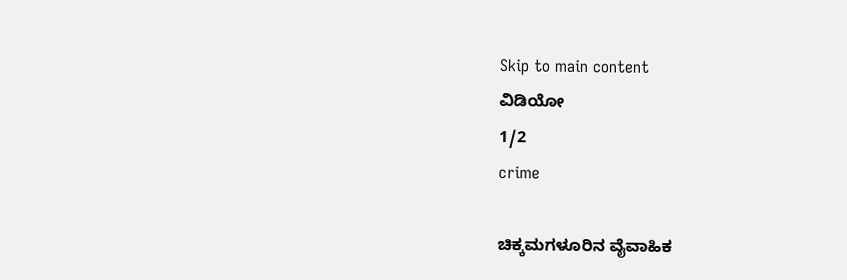Skip to main content
ವಿಡಿಯೋ
1/2
crime

ಚಿಕ್ಕಮಗಳೂರಿನ ವೈವಾಹಿಕ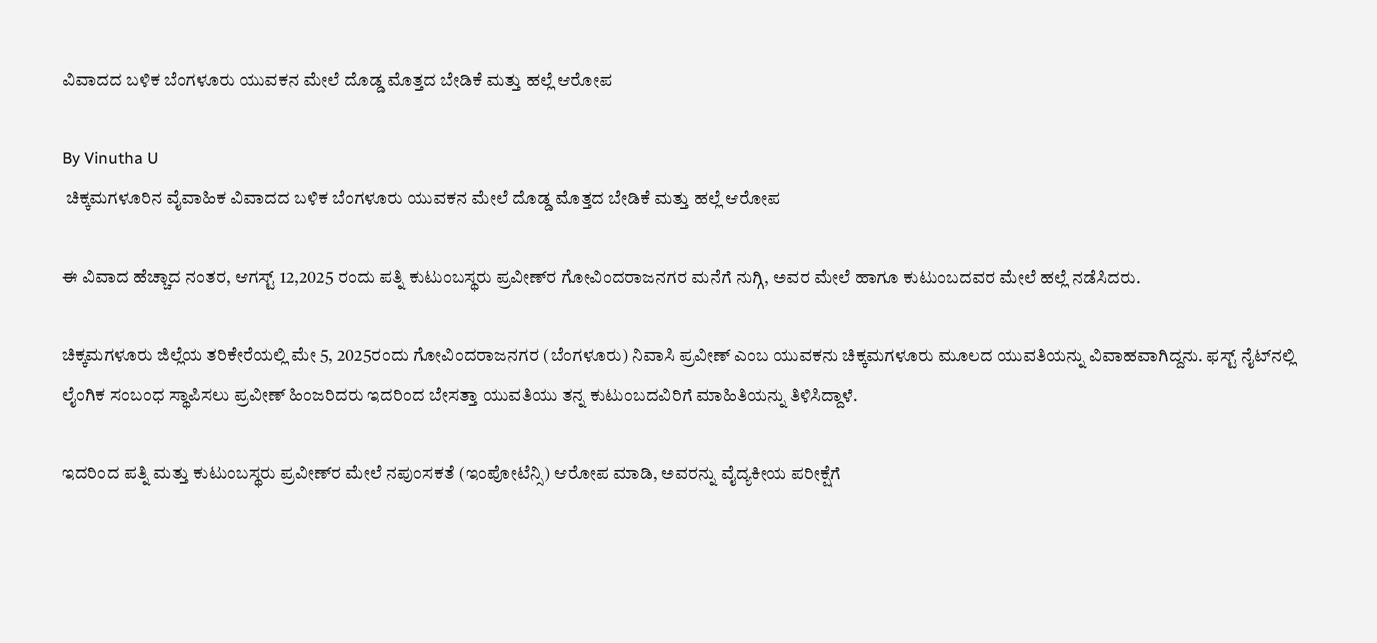ವಿವಾದದ ಬಳಿಕ ಬೆಂಗಳೂರು ಯುವಕನ ಮೇಲೆ ದೊಡ್ಡ ಮೊತ್ತದ ಬೇಡಿಕೆ ಮತ್ತು ಹಲ್ಲೆ ಆರೋಪ

By Vinutha U
 ಚಿಕ್ಕಮಗಳೂರಿನ ವೈವಾಹಿಕ ವಿವಾದದ ಬಳಿಕ ಬೆಂಗಳೂರು ಯುವಕನ ಮೇಲೆ ದೊಡ್ಡ ಮೊತ್ತದ ಬೇಡಿಕೆ ಮತ್ತು ಹಲ್ಲೆ ಆರೋಪ

ಈ ವಿವಾದ ಹೆಚ್ಚಾದ ನಂತರ, ಆಗಸ್ಟ್ 12,2025 ರಂದು ಪತ್ನಿ ಕುಟುಂಬಸ್ಥರು ಪ್ರವೀಣ್‌ರ ಗೋವಿಂದರಾಜನಗರ ಮನೆಗೆ ನುಗ್ಗಿ, ಅವರ ಮೇಲೆ ಹಾಗೂ ಕುಟುಂಬದವರ ಮೇಲೆ ಹಲ್ಲೆ ನಡೆಸಿದರು.

ಚಿಕ್ಕಮಗಳೂರು ಜಿಲ್ಲೆಯ ತರಿಕೇರೆಯಲ್ಲಿ ಮೇ 5, 2025ರಂದು ಗೋವಿಂದರಾಜನಗರ (ಬೆಂಗಳೂರು) ನಿವಾಸಿ ಪ್ರವೀಣ್ ಎಂಬ ಯುವಕನು ಚಿಕ್ಕಮಗಳೂರು ಮೂಲದ ಯುವತಿಯನ್ನು ವಿವಾಹವಾಗಿದ್ದನು. ಫಸ್ಟ್ ನೈಟ್‌ನಲ್ಲಿ ಲೈಂಗಿಕ ಸಂಬಂಧ ಸ್ಥಾಪಿಸಲು ಪ್ರವೀಣ್ ಹಿಂಜರಿದರು ಇದರಿಂದ ಬೇಸತ್ತಾ ಯುವತಿಯು ತನ್ನ ಕುಟುಂಬದವಿರಿಗೆ ಮಾಹಿತಿಯನ್ನು ತಿಳಿಸಿದ್ದಾಳೆ.

ಇದರಿಂದ ಪತ್ನಿ ಮತ್ತು ಕುಟುಂಬಸ್ಥರು ಪ್ರವೀಣ್‌ರ ಮೇಲೆ ನಪುಂಸಕತೆ (ಇಂಪೋಟೆನ್ಸಿ) ಆರೋಪ ಮಾಡಿ, ಅವರನ್ನು ವೈದ್ಯಕೀಯ ಪರೀಕ್ಷೆಗೆ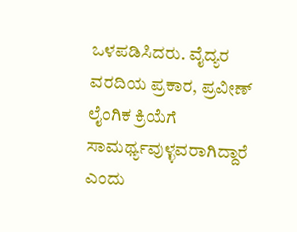ಒಳಪಡಿಸಿದರು. ವೈದ್ಯರ ವರದಿಯ ಪ್ರಕಾರ, ಪ್ರವೀಣ್ ಲೈಂಗಿಕ ಕ್ರಿಯೆಗೆ ಸಾಮರ್ಥ್ಯವುಳ್ಳವರಾಗಿದ್ದಾರೆ ಎಂದು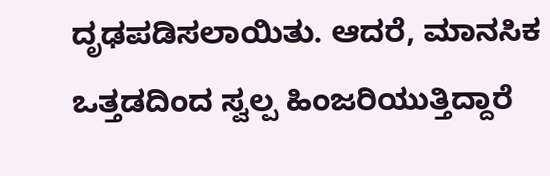ದೃಢಪಡಿಸಲಾಯಿತು. ಆದರೆ, ಮಾನಸಿಕ ಒತ್ತಡದಿಂದ ಸ್ವಲ್ಪ ಹಿಂಜರಿಯುತ್ತಿದ್ದಾರೆ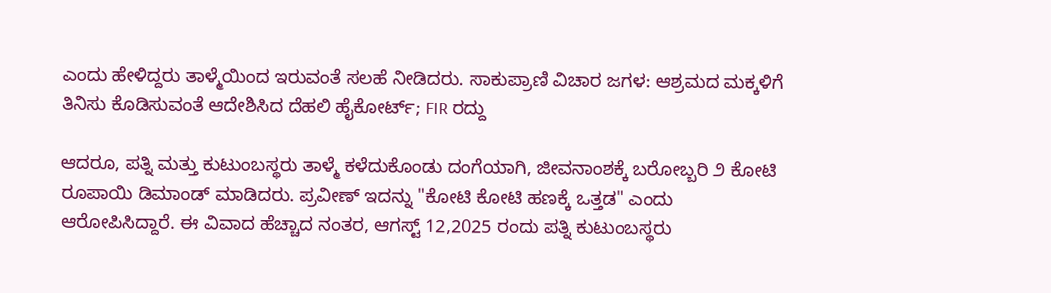ಎಂದು ಹೇಳಿದ್ದರು ತಾಳ್ಮೆಯಿಂದ ಇರುವಂತೆ ಸಲಹೆ ನೀಡಿದರು. ಸಾಕುಪ್ರಾಣಿ ವಿಚಾರ ಜಗಳ: ಆಶ್ರಮದ ಮಕ್ಕಳಿಗೆ ತಿನಿಸು ಕೊಡಿಸುವಂತೆ ಆದೇಶಿಸಿದ ದೆಹಲಿ ಹೈಕೋರ್ಟ್; FIR ರದ್ದು

ಆದರೂ, ಪತ್ನಿ ಮತ್ತು ಕುಟುಂಬಸ್ಥರು ತಾಳ್ಮೆ ಕಳೆದುಕೊಂಡು ದಂಗೆಯಾಗಿ, ಜೀವನಾಂಶಕ್ಕೆ ಬರೋಬ್ಬರಿ ೨ ಕೋಟಿ ರೂಪಾಯಿ ಡಿಮಾಂಡ್ ಮಾಡಿದರು. ಪ್ರವೀಣ್ ಇದನ್ನು "ಕೋಟಿ ಕೋಟಿ ಹಣಕ್ಕೆ ಒತ್ತಡ" ಎಂದು ಆರೋಪಿಸಿದ್ದಾರೆ. ಈ ವಿವಾದ ಹೆಚ್ಚಾದ ನಂತರ, ಆಗಸ್ಟ್ 12,2025 ರಂದು ಪತ್ನಿ ಕುಟುಂಬಸ್ಥರು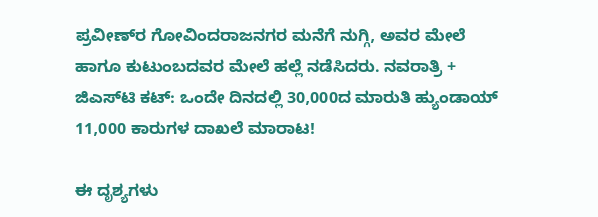ಪ್ರವೀಣ್‌ರ ಗೋವಿಂದರಾಜನಗರ ಮನೆಗೆ ನುಗ್ಗಿ, ಅವರ ಮೇಲೆ ಹಾಗೂ ಕುಟುಂಬದವರ ಮೇಲೆ ಹಲ್ಲೆ ನಡೆಸಿದರು. ನವರಾತ್ರಿ + ಜಿಎಸ್‌ಟಿ ಕಟ್: ಒಂದೇ ದಿನದಲ್ಲಿ 30,000ದ ಮಾರುತಿ ಹ್ಯುಂಡಾಯ್ 11,000 ಕಾರುಗಳ ದಾಖಲೆ ಮಾರಾಟ!

ಈ ದೃಶ್ಯಗಳು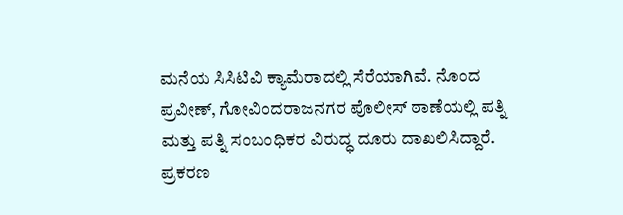ಮನೆಯ ಸಿಸಿಟಿವಿ ಕ್ಯಾಮೆರಾದಲ್ಲಿ ಸೆರೆಯಾಗಿವೆ. ನೊಂದ ಪ್ರವೀಣ್, ಗೋವಿಂದರಾಜನಗರ ಪೊಲೀಸ್ ಠಾಣೆಯಲ್ಲಿ ಪತ್ನಿ ಮತ್ತು ಪತ್ನಿ ಸಂಬಂಧಿಕರ ವಿರುದ್ಧ ದೂರು ದಾಖಲಿಸಿದ್ದಾರೆ. ಪ್ರಕರಣ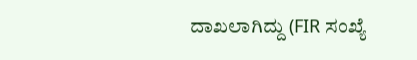ದಾಖಲಾಗಿದ್ದು (FIR ಸಂಖ್ಯೆ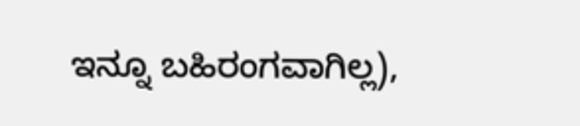ಇನ್ನೂ ಬಹಿರಂಗವಾಗಿಲ್ಲ),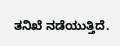ತನಿಖೆ ನಡೆಯುತ್ತಿದೆ.